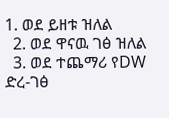1. ወደ ይዘቱ ዝለል
  2. ወደ ዋናዉ ገፅ ዝለል
  3. ወደ ተጨማሪ የDW ድረ-ገፅ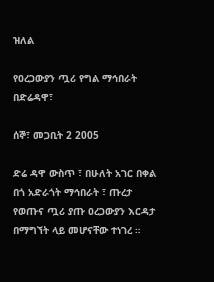ዝለል

የዐረጋውያን ጧሪ የግል ማኅበራት በድሬዳዋ፣

ሰኞ፣ መጋቢት 2 2005

ድሬ ዳዋ ውስጥ ፣ በሁለት አገር በቀል በጎ አድራጎት ማኅበራት ፣ ጡረታ የወጡና ጧሪ ያጡ ዐረጋውያን እርዳታ በማግኘት ላይ መሆናቸው ተነገረ ።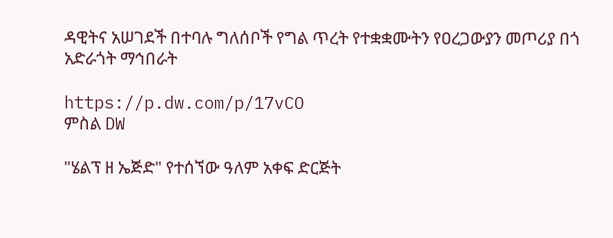ዳዊትና አሠገደች በተባሉ ግለሰቦች የግል ጥረት የተቋቋሙትን የዐረጋውያን መጦሪያ በጎ አድራጎት ማኅበራት

https://p.dw.com/p/17vCO
ምስል DW

"ሄልፕ ዘ ኤጅድ" የተሰኘው ዓለም አቀፍ ድርጅት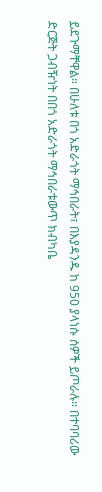ይደጉማቸዋል። በሁለቱ በጎ አድራጎት ማኅበራት፣ በእያዳንዱ ከ 950 ያላነሱ ሰዎች ይጦራሉ። በተባባሪው ድርጅት ጋብዥነት በበጎ አድራጎት ማኅበራቱውጥ ክብካቤ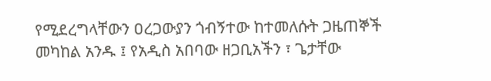የሚደረግላቸውን ዐረጋውያን ጎብኝተው ከተመለሱት ጋዜጠኞች መካከል አንዱ ፤ የአዲስ አበባው ዘጋቢአችን ፣ ጌታቸው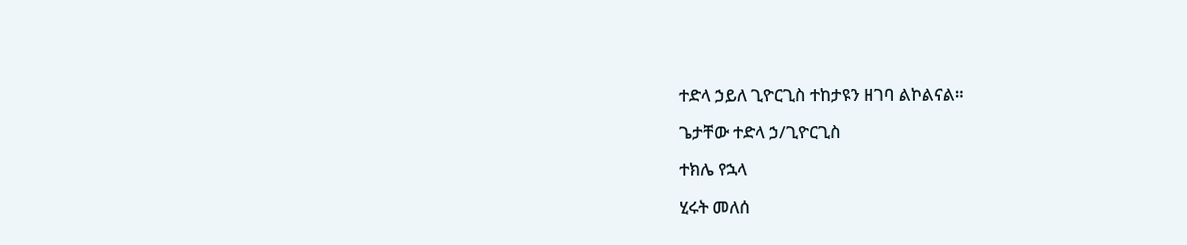ተድላ ኃይለ ጊዮርጊስ ተከታዩን ዘገባ ልኮልናል።

ጌታቸው ተድላ ኃ/ጊዮርጊስ

ተክሌ የኋላ

ሂሩት መለሰ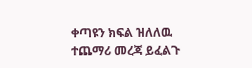ቀጣዩን ክፍል ዝለለዉ ተጨማሪ መረጃ ይፈልጉ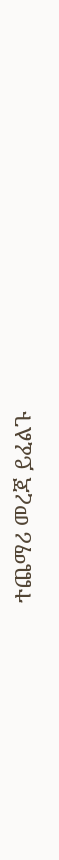ተጨማሪ መረጃ ይፈልጉ